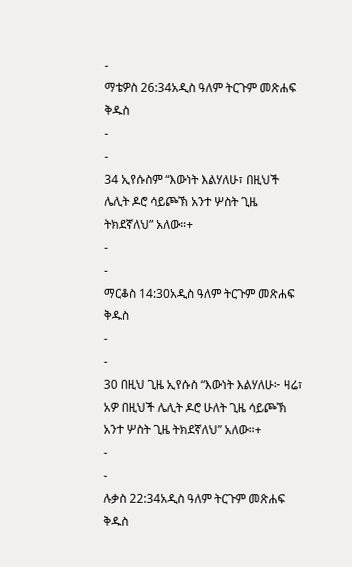-
ማቴዎስ 26:34አዲስ ዓለም ትርጉም መጽሐፍ ቅዱስ
-
-
34 ኢየሱስም “እውነት እልሃለሁ፣ በዚህች ሌሊት ዶሮ ሳይጮኽ አንተ ሦስት ጊዜ ትክደኛለህ” አለው።+
-
-
ማርቆስ 14:30አዲስ ዓለም ትርጉም መጽሐፍ ቅዱስ
-
-
30 በዚህ ጊዜ ኢየሱስ “እውነት እልሃለሁ፦ ዛሬ፣ አዎ በዚህች ሌሊት ዶሮ ሁለት ጊዜ ሳይጮኽ አንተ ሦስት ጊዜ ትክደኛለህ” አለው።+
-
-
ሉቃስ 22:34አዲስ ዓለም ትርጉም መጽሐፍ ቅዱስ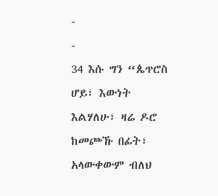-
-
34 እሱ ግን “ጴጥሮስ ሆይ፣ እውነት እልሃለሁ፣ ዛሬ ዶሮ ከመጮኹ በፊት፣ አላውቀውም ብለህ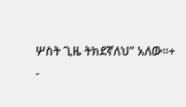ሦስት ጊዜ ትክደኛለህ” አለው።+
-